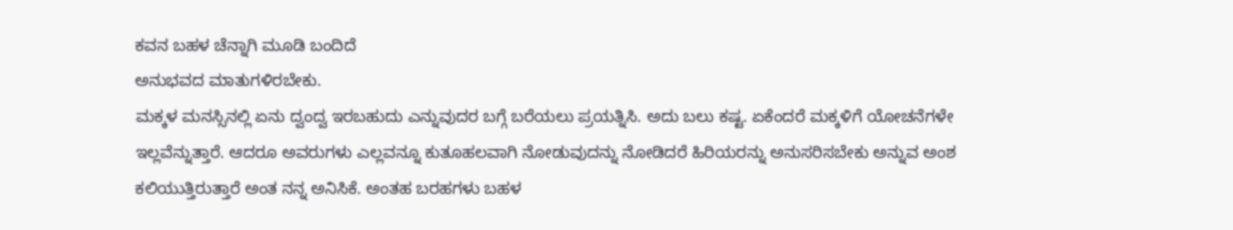ಕವನ ಬಹಳ ಚೆನ್ನಾಗಿ ಮೂಡಿ ಬಂದಿದೆ
ಅನುಭವದ ಮಾತುಗಳಿರಬೇಕು.
ಮಕ್ಕಳ ಮನಸ್ಸಿನಲ್ಲಿ ಏನು ದ್ವಂದ್ವ ಇರಬಹುದು ಎನ್ನುವುದರ ಬಗ್ಗೆ ಬರೆಯಲು ಪ್ರಯತ್ನಿಸಿ. ಅದು ಬಲು ಕಷ್ಟ. ಏಕೆಂದರೆ ಮಕ್ಕಳಿಗೆ ಯೋಚನೆಗಳೇ ಇಲ್ಲವೆನ್ನುತ್ತಾರೆ. ಆದರೂ ಅವರುಗಳು ಎಲ್ಲವನ್ನೂ ಕುತೂಹಲವಾಗಿ ನೋಡುವುದನ್ನು ನೋಡಿದರೆ ಹಿರಿಯರನ್ನು ಅನುಸರಿಸಬೇಕು ಅನ್ನುವ ಅಂಶ ಕಲಿಯುತ್ತಿರುತ್ತಾರೆ ಅಂತ ನನ್ನ ಅನಿಸಿಕೆ. ಅಂತಹ ಬರಹಗಳು ಬಹಳ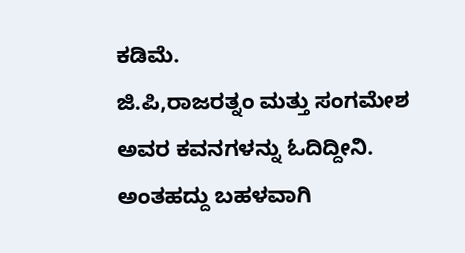ಕಡಿಮೆ.
ಜಿ.ಪಿ,ರಾಜರತ್ನಂ ಮತ್ತು ಸಂಗಮೇಶ ಅವರ ಕವನಗಳನ್ನು ಓದಿದ್ದೀನಿ. ಅಂತಹದ್ದು ಬಹಳವಾಗಿ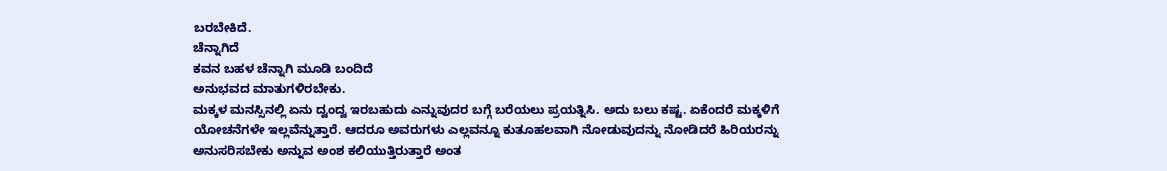ಬರಬೇಕಿದೆ.
ಚೆನ್ನಾಗಿದೆ
ಕವನ ಬಹಳ ಚೆನ್ನಾಗಿ ಮೂಡಿ ಬಂದಿದೆ
ಅನುಭವದ ಮಾತುಗಳಿರಬೇಕು.
ಮಕ್ಕಳ ಮನಸ್ಸಿನಲ್ಲಿ ಏನು ದ್ವಂದ್ವ ಇರಬಹುದು ಎನ್ನುವುದರ ಬಗ್ಗೆ ಬರೆಯಲು ಪ್ರಯತ್ನಿಸಿ. ಅದು ಬಲು ಕಷ್ಟ. ಏಕೆಂದರೆ ಮಕ್ಕಳಿಗೆ ಯೋಚನೆಗಳೇ ಇಲ್ಲವೆನ್ನುತ್ತಾರೆ. ಆದರೂ ಅವರುಗಳು ಎಲ್ಲವನ್ನೂ ಕುತೂಹಲವಾಗಿ ನೋಡುವುದನ್ನು ನೋಡಿದರೆ ಹಿರಿಯರನ್ನು ಅನುಸರಿಸಬೇಕು ಅನ್ನುವ ಅಂಶ ಕಲಿಯುತ್ತಿರುತ್ತಾರೆ ಅಂತ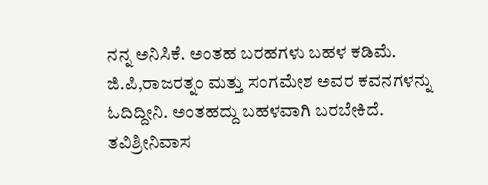ನನ್ನ ಅನಿಸಿಕೆ. ಅಂತಹ ಬರಹಗಳು ಬಹಳ ಕಡಿಮೆ.
ಜಿ.ಪಿ,ರಾಜರತ್ನಂ ಮತ್ತು ಸಂಗಮೇಶ ಅವರ ಕವನಗಳನ್ನು ಓದಿದ್ದೀನಿ. ಅಂತಹದ್ದು ಬಹಳವಾಗಿ ಬರಬೇಕಿದೆ.
ತವಿಶ್ರೀನಿವಾಸ